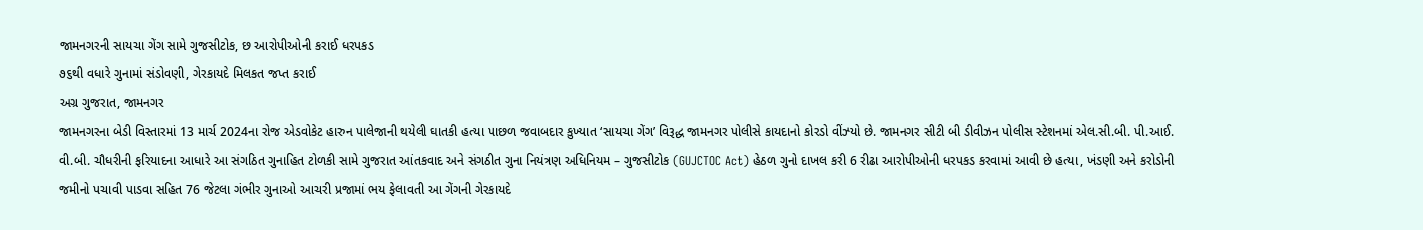જામનગરની સાયચા ગેંગ સામે ગુજસીટોક, છ આરોપીઓની કરાઈ ધરપકડ
૭૬થી વધારે ગુનામાં સંડોવણી, ગેરકાયદે મિલકત જપ્ત કરાઈ
અગ્ર ગુજરાત, જામનગર
જામનગરના બેડી વિસ્તારમાં 13 માર્ચ 2024ના રોજ એડવોકેટ હારુન પાલેજાની થયેલી ઘાતકી હત્યા પાછળ જવાબદાર કુખ્યાત ‘સાયચા ગેંગ’ વિરૂદ્ધ જામનગર પોલીસે કાયદાનો કોરડો વીંઝ્યો છે. જામનગર સીટી બી ડીવીઝન પોલીસ સ્ટેશનમાં એલ.સી.બી. પી.આઈ. વી.બી. ચૌધરીની ફરિયાદના આધારે આ સંગઠિત ગુનાહિત ટોળકી સામે ગુજરાત આંતકવાદ અને સંગઠીત ગુના નિયંત્રણ અધિનિયમ – ગુજસીટોક (GUJCTOC Act) હેઠળ ગુનો દાખલ કરી 6 રીઢા આરોપીઓની ધરપકડ કરવામાં આવી છે હત્યા, ખંડણી અને કરોડોની જમીનો પચાવી પાડવા સહિત 76 જેટલા ગંભીર ગુનાઓ આચરી પ્રજામાં ભય ફેલાવતી આ ગેંગની ગેરકાયદે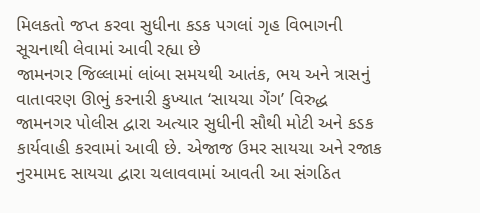મિલકતો જપ્ત કરવા સુધીના કડક પગલાં ગૃહ વિભાગની સૂચનાથી લેવામાં આવી રહ્યા છે
જામનગર જિલ્લામાં લાંબા સમયથી આતંક, ભય અને ત્રાસનું વાતાવરણ ઊભું કરનારી કુખ્યાત ‘સાયચા ગેંગ’ વિરુદ્ધ જામનગર પોલીસ દ્વારા અત્યાર સુધીની સૌથી મોટી અને કડક કાર્યવાહી કરવામાં આવી છે. એજાજ ઉમર સાયચા અને રજાક નુરમામદ સાયચા દ્વારા ચલાવવામાં આવતી આ સંગઠિત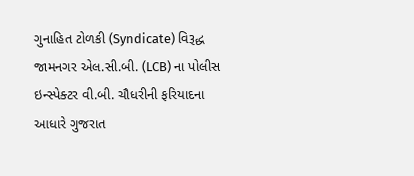ગુનાહિત ટોળકી (Syndicate) વિરૂદ્ધ જામનગર એલ.સી.બી. (LCB) ના પોલીસ ઇન્સ્પેક્ટર વી.બી. ચૌધરીની ફરિયાદના આધારે ગુજરાત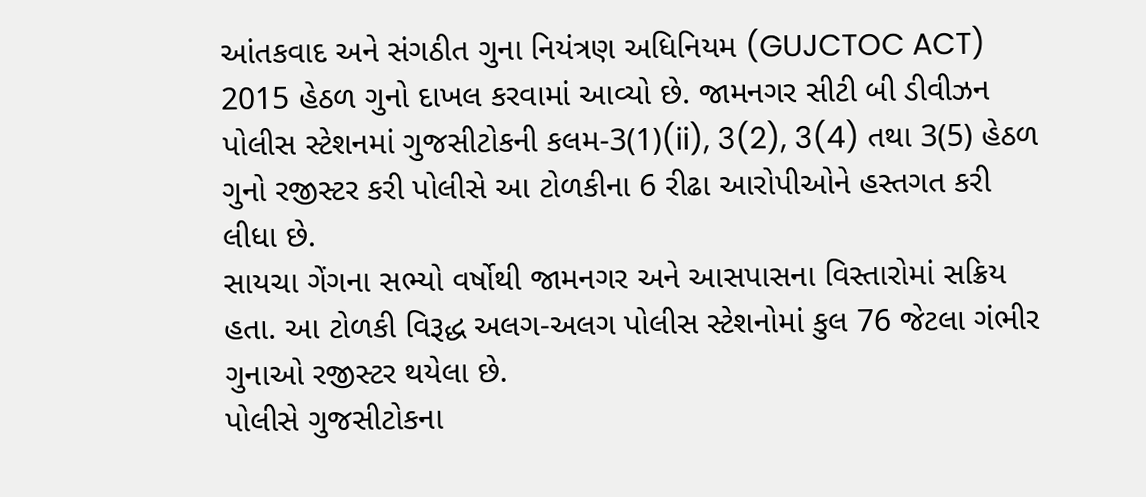આંતકવાદ અને સંગઠીત ગુના નિયંત્રણ અધિનિયમ (GUJCTOC ACT) 2015 હેઠળ ગુનો દાખલ કરવામાં આવ્યો છે. જામનગર સીટી બી ડીવીઝન પોલીસ સ્ટેશનમાં ગુજસીટોકની કલમ-3(1)(ii), 3(2), 3(4) તથા 3(5) હેઠળ ગુનો રજીસ્ટર કરી પોલીસે આ ટોળકીના 6 રીઢા આરોપીઓને હસ્તગત કરી લીધા છે.
સાયચા ગેંગના સભ્યો વર્ષોથી જામનગર અને આસપાસના વિસ્તારોમાં સક્રિય હતા. આ ટોળકી વિરૂદ્ધ અલગ-અલગ પોલીસ સ્ટેશનોમાં કુલ 76 જેટલા ગંભીર ગુનાઓ રજીસ્ટર થયેલા છે.
પોલીસે ગુજસીટોકના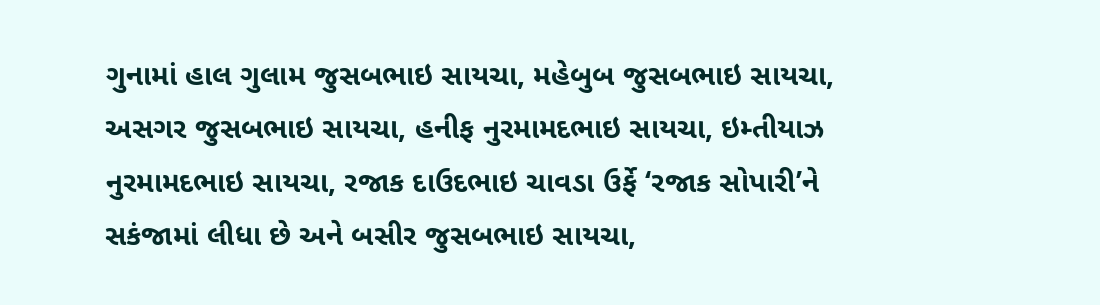ગુનામાં હાલ ગુલામ જુસબભાઇ સાયચા, મહેબુબ જુસબભાઇ સાયચા, અસગર જુસબભાઇ સાયચા, હનીફ નુરમામદભાઇ સાયચા, ઇમ્તીયાઝ નુરમામદભાઇ સાયચા, રજાક દાઉદભાઇ ચાવડા ઉર્ફે ‘રજાક સોપારી’ને સકંજામાં લીધા છે અને બસીર જુસબભાઇ સાયચા,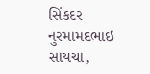સિંકદર નુરમામદભાઇ સાયચા,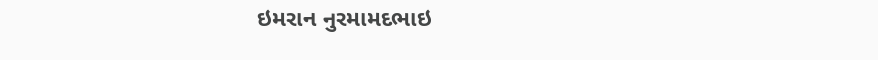ઇમરાન નુરમામદભાઇ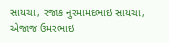સાયચા, રજાક નુરમામદભાઇ સાયચા, એજાજ ઉમરભાઇ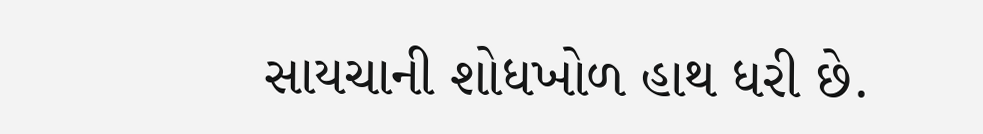સાયચાની શોધખોળ હાથ ધરી છે.